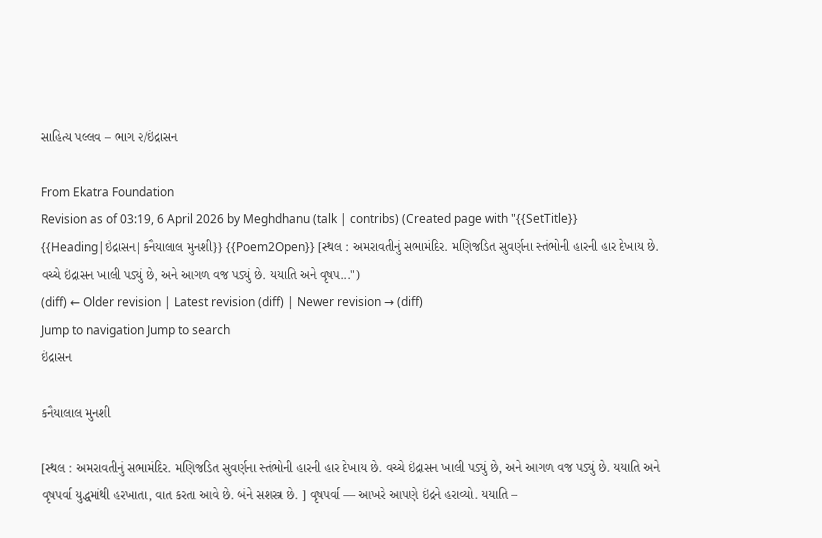સાહિત્ય પલ્લવ – ભાગ ૨/ઇંદ્રાસન

From Ekatra Foundation
Revision as of 03:19, 6 April 2026 by Meghdhanu (talk | contribs) (Created page with "{{SetTitle}} {{Heading|ઇંદ્રાસન|કનૈયાલાલ મુનશી}} {{Poem2Open}} [સ્થલ : અમરાવતીનું સભામંદિર. મણિજડિત સુવર્ણના સ્તંભોની હારની હાર દેખાય છે. વચ્ચે ઇંદ્રાસન ખાલી પડ્યું છે, અને આગળ વજ પડ્યું છે. યયાતિ અને વૃષપ...")
(diff) ← Older revision | Latest revision (diff) | Newer revision → (diff)
Jump to navigation Jump to search
ઇંદ્રાસન

કનૈયાલાલ મુનશી

[સ્થલ : અમરાવતીનું સભામંદિર. મણિજડિત સુવર્ણના સ્તંભોની હારની હાર દેખાય છે. વચ્ચે ઇંદ્રાસન ખાલી પડ્યું છે, અને આગળ વજ પડ્યું છે. યયાતિ અને વૃષપર્વા યુદ્ધમાંથી હરખાતા, વાત કરતા આવે છે. બંને સશસ્ત્ર છે. ] વૃષપર્વા — આખરે આપણે ઇંદ્રને હરાવ્યો. યયાતિ –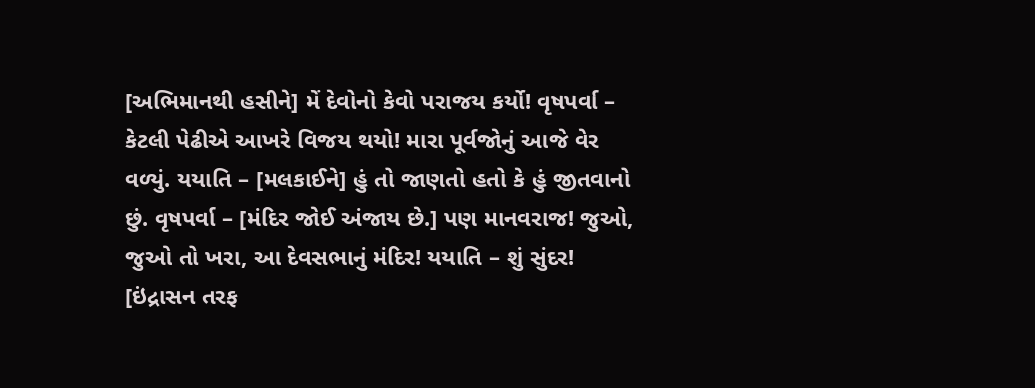[અભિમાનથી હસીને] મેં દેવોનો કેવો પરાજય કર્યો! વૃષપર્વા – કેટલી પેઢીએ આખરે વિજય થયો! મારા પૂર્વજોનું આજે વેર વળ્યું. યયાતિ – [મલકાઈને] હું તો જાણતો હતો કે હું જીતવાનો છું. વૃષપર્વા – [મંદિર જોઈ અંજાય છે.] પણ માનવરાજ! જુઓ, જુઓ તો ખરા, આ દેવસભાનું મંદિર! યયાતિ – શું સુંદર! [ઇંદ્રાસન તરફ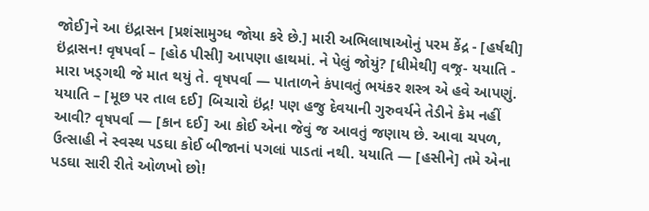જોઈ]ને આ ઇંદ્રાસન [પ્રશંસામુગ્ધ જોયા કરે છે.] મારી અભિલાષાઓનું પરમ કેંદ્ર - [હર્ષથી] ઇંદ્રાસન! વૃષપર્વા – [હોઠ પીસી] આપણા હાથમાં. ને પેલું જોયું? [ધીમેથી] વજ્ર- યયાતિ - મારા ખડ્ગથી જે માત થયું તે. વૃષપર્વા — પાતાળને કંપાવતું ભયંકર શસ્ત્ર એ હવે આપણું. યયાતિ – [મૂછ પર તાલ દઈ] બિચારો ઇંદ્ર! પણ હજુ દેવયાની ગુરુવર્યને તેડીને કેમ નહીં આવી? વૃષપર્વા — [કાન દઈ] આ કોઈ એના જેવું જ આવતું જણાય છે. આવા ચપળ, ઉત્સાહી ને સ્વસ્થ પડઘા કોઈ બીજાનાં પગલાં પાડતાં નથી. યયાતિ — [હસીને] તમે એના પડઘા સારી રીતે ઓળખો છો!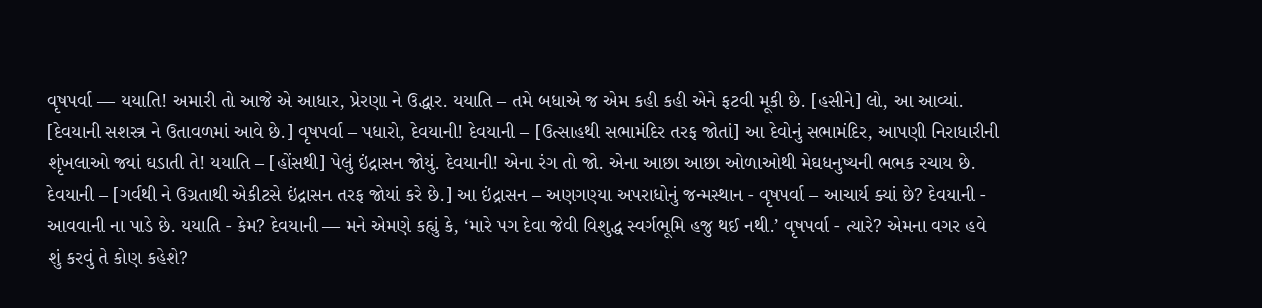વૃષપર્વા — યયાતિ! અમારી તો આજે એ આધાર, પ્રેરણા ને ઉદ્ધાર. યયાતિ – તમે બધાએ જ એમ કહી કહી એને ફટવી મૂકી છે. [હસીને] લો, આ આવ્યાં. [દેવયાની સશસ્ત્ર ને ઉતાવળમાં આવે છે.] વૃષપર્વા – પધારો, દેવયાની! દેવયાની – [ઉત્સાહથી સભામંદિર તરફ જોતાં] આ દેવોનું સભામંદિર, આપણી નિરાધારીની શૃંખલાઓ જ્યાં ઘડાતી તે! યયાતિ – [હોંસથી] પેલું ઇંદ્રાસન જોયું. દેવયાની! એના રંગ તો જો. એના આછા આછા ઓળાઓથી મેઘધનુષ્યની ભભક રચાય છે. દેવયાની – [ગર્વથી ને ઉગ્રતાથી એકીટસે ઇંદ્રાસન તરફ જોયાં કરે છે.] આ ઇંદ્રાસન – અણગણ્યા અપરાધોનું જન્મસ્થાન - વૃષપર્વા – આચાર્ય ક્યાં છે? દેવયાની - આવવાની ના પાડે છે. યયાતિ - કેમ? દેવયાની — મને એમણે કહ્યું કે, ‘મારે પગ દેવા જેવી વિશુદ્ધ સ્વર્ગભૂમિ હજુ થઈ નથી.’ વૃષપર્વા - ત્યારે? એમના વગર હવે શું કરવું તે કોણ કહેશે?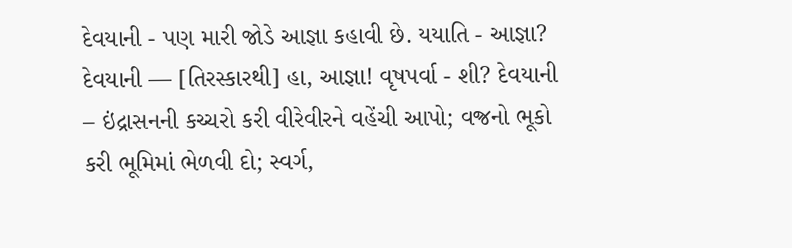દેવયાની - પણ મારી જોડે આજ્ઞા કહાવી છે. યયાતિ - આજ્ઞા? દેવયાની — [તિરસ્કારથી] હા, આજ્ઞા! વૃષપર્વા - શી? દેવયાની – ઇંદ્રાસનની કચ્ચરો કરી વીરેવીરને વહેંચી આપો; વજ્રનો ભૂકો કરી ભૂમિમાં ભેળવી દો; સ્વર્ગ,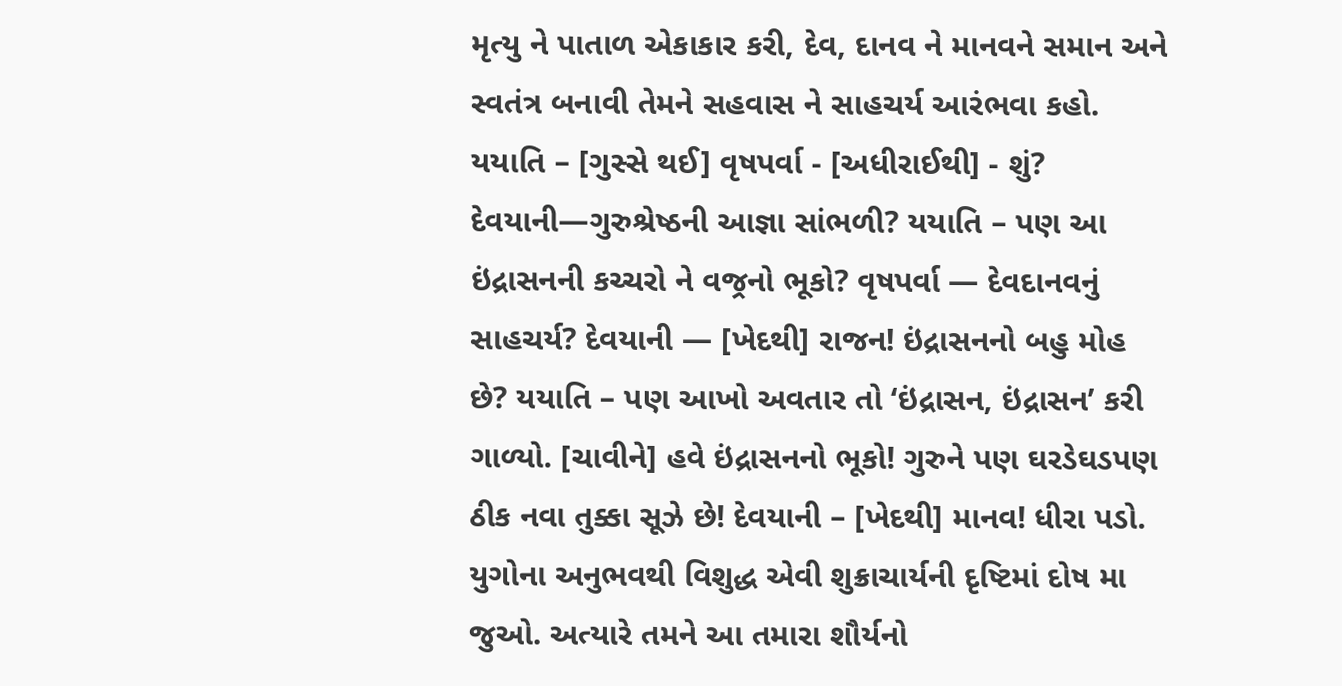મૃત્યુ ને પાતાળ એકાકાર કરી, દેવ, દાનવ ને માનવને સમાન અને સ્વતંત્ર બનાવી તેમને સહવાસ ને સાહચર્ય આરંભવા કહો. યયાતિ – [ગુસ્સે થઈ] વૃષપર્વા - [અધીરાઈથી] - શું? દેવયાની—ગુરુશ્રેષ્ઠની આજ્ઞા સાંભળી? યયાતિ – પણ આ ઇંદ્રાસનની કચ્ચરો ને વજ્રનો ભૂકો? વૃષપર્વા — દેવદાનવનું સાહચર્ય? દેવયાની — [ખેદથી] રાજન! ઇંદ્રાસનનો બહુ મોહ છે? યયાતિ – પણ આખો અવતાર તો ‘ઇંદ્રાસન, ઇંદ્રાસન’ કરી ગાળ્યો. [ચાવીને] હવે ઇંદ્રાસનનો ભૂકો! ગુરુને પણ ઘરડેઘડપણ ઠીક નવા તુક્કા સૂઝે છે! દેવયાની – [ખેદથી] માનવ! ધીરા પડો. યુગોના અનુભવથી વિશુદ્ધ એવી શુક્રાચાર્યની દૃષ્ટિમાં દોષ મા જુઓ. અત્યારે તમને આ તમારા શૌર્યનો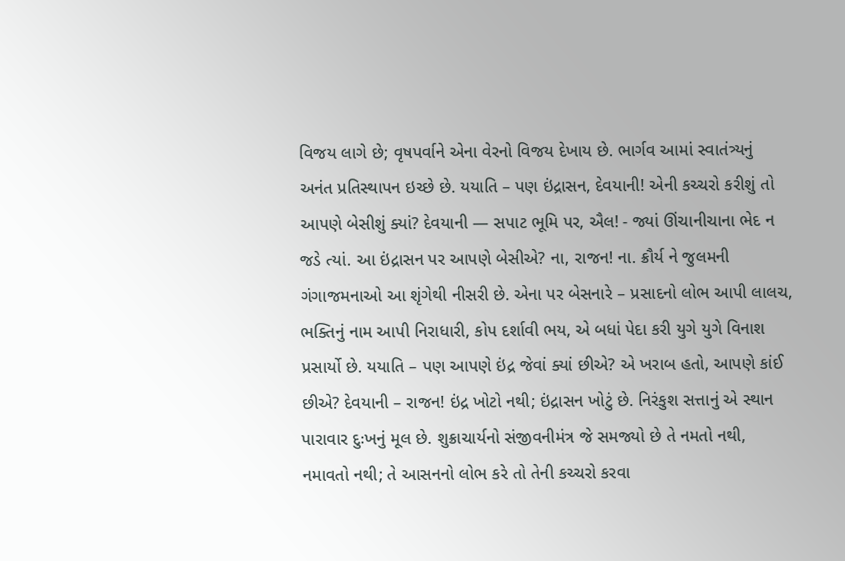વિજય લાગે છે; વૃષપર્વાને એના વેરનો વિજય દેખાય છે. ભાર્ગવ આમાં સ્વાતંત્ર્યનું અનંત પ્રતિસ્થાપન ઇચ્છે છે. યયાતિ – પણ ઇંદ્રાસન, દેવયાની! એની કચ્ચરો કરીશું તો આપણે બેસીશું ક્યાં? દેવયાની — સપાટ ભૂમિ પર, ઐલ! - જ્યાં ઊંચાનીચાના ભેદ ન જડે ત્યાં. આ ઇંદ્રાસન પર આપણે બેસીએ? ના, રાજન! ના. ક્રૌર્ય ને જુલમની ગંગાજમનાઓ આ શૃંગેથી નીસરી છે. એના પર બેસનારે – પ્રસાદનો લોભ આપી લાલચ, ભક્તિનું નામ આપી નિરાધારી, કોપ દર્શાવી ભય, એ બધાં પેદા કરી યુગે યુગે વિનાશ પ્રસાર્યો છે. યયાતિ – પણ આપણે ઇંદ્ર જેવાં ક્યાં છીએ? એ ખરાબ હતો, આપણે કાંઈ છીએ? દેવયાની – રાજન! ઇંદ્ર ખોટો નથી; ઇંદ્રાસન ખોટું છે. નિરંકુશ સત્તાનું એ સ્થાન પારાવાર દુઃખનું મૂલ છે. શુક્રાચાર્યનો સંજીવનીમંત્ર જે સમજ્યો છે તે નમતો નથી, નમાવતો નથી; તે આસનનો લોભ કરે તો તેની કચ્ચરો કરવા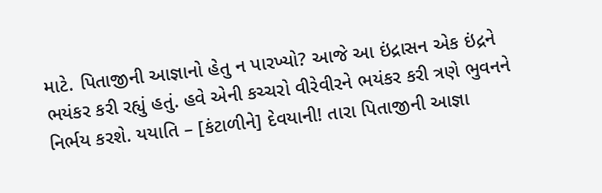માટે. પિતાજીની આજ્ઞાનો હેતુ ન પારખ્યો? આજે આ ઇંદ્રાસન એક ઇંદ્રને ભયંકર કરી રહ્યું હતું. હવે એની કચ્ચરો વીરેવીરને ભયંકર કરી ત્રણે ભુવનને નિર્ભય કરશે. યયાતિ – [કંટાળીને] દેવયાની! તારા પિતાજીની આજ્ઞા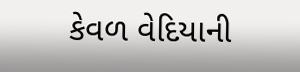કેવળ વેદિયાની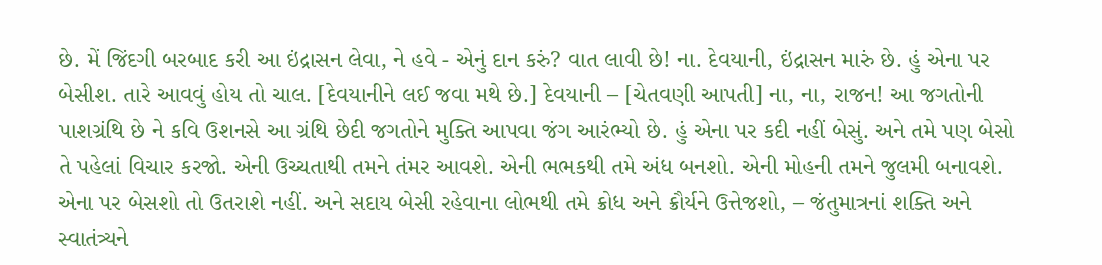છે. મેં જિંદગી બરબાદ કરી આ ઇંદ્રાસન લેવા, ને હવે - એનું દાન કરું? વાત લાવી છે! ના. દેવયાની, ઇંદ્રાસન મારું છે. હું એના પર બેસીશ. તારે આવવું હોય તો ચાલ. [દેવયાનીને લઈ જવા મથે છે.] દેવયાની – [ચેતવણી આપતી] ના, ના, રાજન! આ જગતોની પાશગ્રંથિ છે ને કવિ ઉશનસે આ ગ્રંથિ છેદી જગતોને મુક્તિ આપવા જંગ આરંભ્યો છે. હું એના પર કદી નહીં બેસું. અને તમે પણ બેસો તે પહેલાં વિચાર કરજો. એની ઉચ્ચતાથી તમને તંમર આવશે. એની ભભકથી તમે અંધ બનશો. એની મોહની તમને જુલમી બનાવશે. એના પર બેસશો તો ઉતરાશે નહીં. અને સદાય બેસી રહેવાના લોભથી તમે ક્રોધ અને ક્રૌર્યને ઉત્તેજશો, – જંતુમાત્રનાં શક્તિ અને સ્વાતંત્ર્યને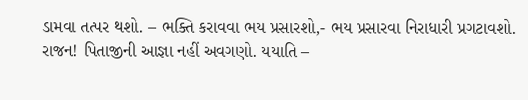ડામવા તત્પર થશો. – ભક્તિ કરાવવા ભય પ્રસારશો,- ભય પ્રસારવા નિરાધારી પ્રગટાવશો. રાજન! પિતાજીની આજ્ઞા નહીં અવગણો. યયાતિ –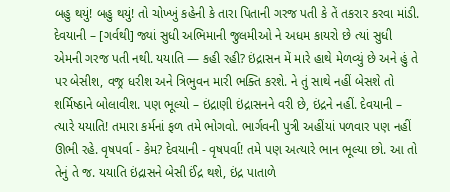બહુ થયું! બહુ થયું! તો ચોખ્ખું કહેની કે તારા પિતાની ગરજ પતી કે તેં તકરાર કરવા માંડી. દેવયાની – [ગર્વથી] જ્યાં સુધી અભિમાની જુલમીઓ ને અધમ કાયરો છે ત્યાં સુધી એમની ગરજ પતી નથી. યયાતિ — કહી રહી? ઇંદ્રાસન મેં મારે હાથે મેળવ્યું છે અને હું તે પર બેસીશ, વજ્ર ધરીશ અને ત્રિભુવન મારી ભક્તિ કરશે. ને તું સાથે નહીં બેસશે તો શર્મિષ્ઠાને બોલાવીશ. પણ ભૂલ્યો – ઇંદ્રાણી ઇંદ્રાસનને વરી છે, ઇંદ્રને નહીં. દેવયાની – ત્યારે યયાતિ! તમારા કર્મનાં ફળ તમે ભોગવો. ભાર્ગવની પુત્રી અહીંયાં પળવાર પણ નહીં ઊભી રહે. વૃષપર્વા - કેમ? દેવયાની - વૃષપર્વા! તમે પણ અત્યારે ભાન ભૂલ્યા છો. આ તો તેનું તે જ. યયાતિ ઇંદ્રાસને બેસી ઈંદ્ર થશે, ઇંદ્ર પાતાળે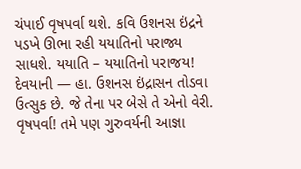ચંપાઈ વૃષપર્વા થશે. કવિ ઉશનસ ઇંદ્રને પડખે ઊભા રહી યયાતિનો પરાજ્ય સાધશે. યયાતિ – યયાતિનો પરાજય! દેવયાની — હા. ઉશનસ ઇંદ્રાસન તોડવા ઉત્સુક છે. જે તેના પર બેસે તે એનો વેરી. વૃષપર્વા! તમે પણ ગુરુવર્યની આજ્ઞા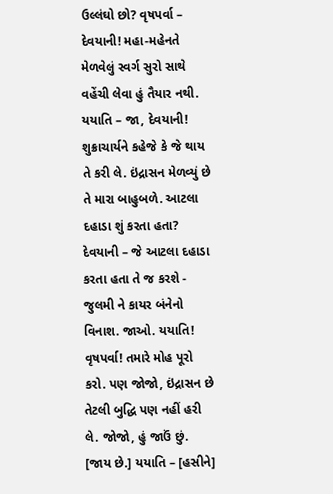ઉલ્લંઘો છો? વૃષપર્વા – દેવયાની! મહા-મહેનતે મેળવેલું સ્વર્ગ સુરો સાથે વહેંચી લેવા હું તૈયાર નથી. યયાતિ – જા, દેવયાની! શુક્રાચાર્યને કહેજે કે જે થાય તે કરી લે. ઇંદ્રાસન મેળવ્યું છે તે મારા બાહુબળે. આટલા દહાડા શું કરતા હતા? દેવયાની – જે આટલા દહાડા કરતા હતા તે જ કરશે - જુલમી ને કાયર બંનેનો વિનાશ. જાઓ. યયાતિ! વૃષપર્વા! તમારે મોહ પૂરો કરો. પણ જોજો, ઇંદ્રાસન છે તેટલી બુદ્ધિ પણ નહીં હરી લે. જોજો, હું જાઉં છું. [જાય છે.] યયાતિ – [હસીને]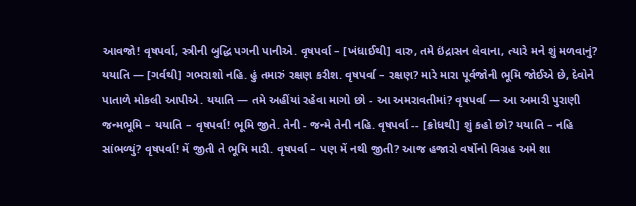આવજો! વૃષપર્વા, સ્ત્રીની બુદ્ધિ પગની પાનીએ. વૃષપર્વા – [ખંધાઈથી] વારુ, તમે ઇંદ્રાસન લેવાના, ત્યારે મને શું મળવાનું? યયાતિ — [ગર્વથી] ગભરાશો નહિ. હું તમારું રક્ષણ કરીશ. વૃષપર્વા – રક્ષણ? મારે મારા પૂર્વજોની ભૂમિ જોઈએ છે, દેવોને પાતાળે મોકલી આપીએ. યયાતિ — તમે અહીંયાં રહેવા માગો છો - આ અમરાવતીમાં? વૃષપર્વા — આ અમારી પુરાણી જન્મભૂમિ – યયાતિ – વૃષપર્વા! ભૂમિ જીતે. તેની - જન્મે તેની નહિ. વૃષપર્વા -- [ક્રોધથી] શું કહો છો? યયાતિ – નહિ સાંભળ્યું? વૃષપર્વા! મેં જીતી તે ભૂમિ મારી. વૃષપર્વા – પણ મેં નથી જીતી? આજ હજારો વર્ષોનો વિગ્રહ અમે શા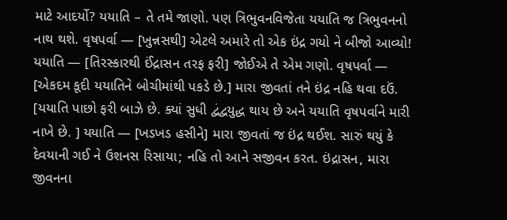માટે આદર્યો? યયાતિ – તે તમે જાણો. પણ ત્રિભુવનવિજેતા યયાતિ જ ત્રિભુવનનો નાથ થશે. વૃષપર્વા — [ખુન્નસથી] એટલે અમારે તો એક ઇંદ્ર ગયો ને બીજો આવ્યો! યયાતિ — [તિરસ્કારથી ઈંદ્રાસન તરફ ફરી] જોઈએ તે એમ ગણો. વૃષપર્વા — [એકદમ કૂદી યયાતિને બોચીમાંથી પકડે છે.] મારા જીવતાં તને ઇંદ્ર નહિ થવા દઉં. [યયાતિ પાછો ફરી બાઝે છે. ક્યાં સુધી દ્વંદ્વયુદ્ધ થાય છે અને યયાતિ વૃષપર્વાને મારી નાખે છે. ] યયાતિ — [ખડખડ હસીને] મારા જીવતાં જ ઇંદ્ર થઈશ. સારું થયું કે દેવયાની ગઈ ને ઉશનસ રિસાયા; નહિ તો આને સજીવન કરત. ઇંદ્રાસન, મારા જીવનના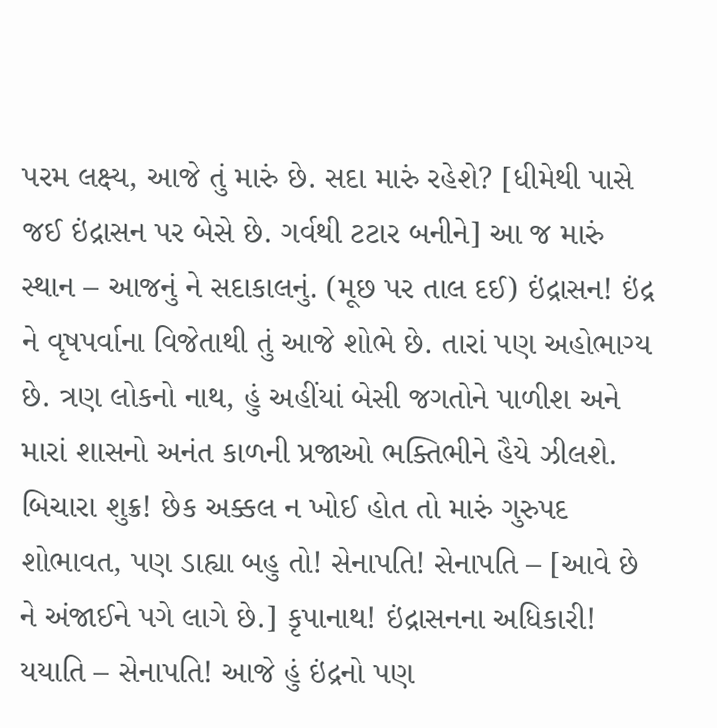પરમ લક્ષ્ય, આજે તું મારું છે. સદા મારું રહેશે? [ધીમેથી પાસે જઈ ઇંદ્રાસન પર બેસે છે. ગર્વથી ટટાર બનીને] આ જ મારું સ્થાન – આજનું ને સદાકાલનું. (મૂછ પર તાલ દઈ) ઇંદ્રાસન! ઇંદ્ર ને વૃષપર્વાના વિજેતાથી તું આજે શોભે છે. તારાં પણ અહોભાગ્ય છે. ત્રણ લોકનો નાથ, હું અહીંયાં બેસી જગતોને પાળીશ અને મારાં શાસનો અનંત કાળની પ્રજાઓ ભક્તિભીને હૈયે ઝીલશે. બિચારા શુક્ર! છેક અક્કલ ન ખોઈ હોત તો મારું ગુરુપદ શોભાવત, પણ ડાહ્યા બહુ તો! સેનાપતિ! સેનાપતિ – [આવે છે ને અંજાઈને પગે લાગે છે.] કૃપાનાથ! ઇંદ્રાસનના અધિકારી! યયાતિ – સેનાપતિ! આજે હું ઇંદ્રનો પણ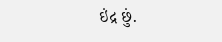ઇંદ્ર છું.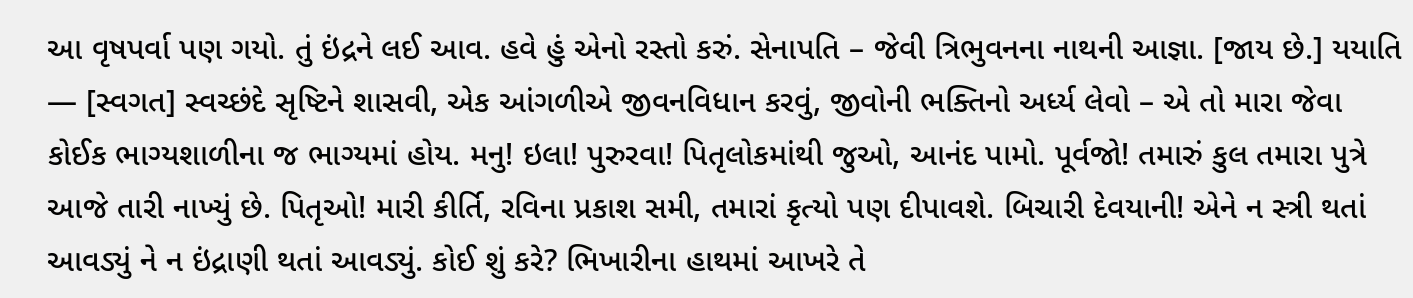આ વૃષપર્વા પણ ગયો. તું ઇંદ્રને લઈ આવ. હવે હું એનો રસ્તો કરું. સેનાપતિ – જેવી ત્રિભુવનના નાથની આજ્ઞા. [જાય છે.] યયાતિ — [સ્વગત] સ્વચ્છંદે સૃષ્ટિને શાસવી, એક આંગળીએ જીવનવિધાન કરવું, જીવોની ભક્તિનો અર્ધ્ય લેવો – એ તો મારા જેવા કોઈક ભાગ્યશાળીના જ ભાગ્યમાં હોય. મનુ! ઇલા! પુરુરવા! પિતૃલોકમાંથી જુઓ, આનંદ પામો. પૂર્વજો! તમારું કુલ તમારા પુત્રે આજે તારી નાખ્યું છે. પિતૃઓ! મારી કીર્તિ, રવિના પ્રકાશ સમી, તમારાં કૃત્યો પણ દીપાવશે. બિચારી દેવયાની! એને ન સ્ત્રી થતાં આવડ્યું ને ન ઇંદ્રાણી થતાં આવડ્યું. કોઈ શું કરે? ભિખારીના હાથમાં આખરે તે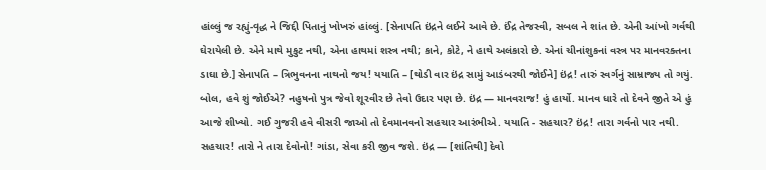હાંલ્લું જ રહ્યું-વૃદ્ધ ને જિદ્દી પિતાનું ખોખરું હાંલ્લું. [સેનાપતિ ઇંદ્રને લઈને આવે છે. ઈંદ્ર તેજસ્વી, સબલ ને શાંત છે. એની આંખો ગર્વથી ઘેરાયેલી છે. એને માથે મુકુટ નથી, એના હાથમાં શસ્ત્ર નથી; કાને, કોટે, ને હાથે અલંકારો છે. એનાં ચીનાંશુકનાં વસ્ત્ર પર માનવરક્તના ડાઘા છે.] સેનાપતિ – ત્રિભુવનના નાથનો જય! યયાતિ – [થોડી વાર ઇંદ્ર સામું આડંબરથી જોઈને] ઇંદ્ર! તારું સ્વર્ગનું સામ્રાજ્ય તો ગયું. બોલ, હવે શું જોઈએ? નહુષનો પુત્ર જેવો શૂરવીર છે તેવો ઉદાર પણ છે. ઇંદ્ર — માનવરાજ! હું હાર્યો. માનવ ધારે તો દેવને જીતે એ હું આજે શીખ્યો. ગઈ ગુજરી હવે વીસરી જાઓ તો દેવમાનવનો સહચાર આરંભીએ. યયાતિ - સહચાર? ઇંદ્ર! તારા ગર્વનો પાર નથી. સહચાર! તારો ને તારા દેવોનો! ગાંડા, સેવા કરી જીવ જશે. ઇંદ્ર — [શાંતિથી] દેવો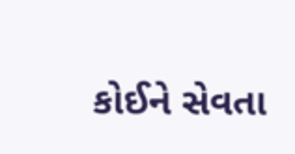કોઈને સેવતા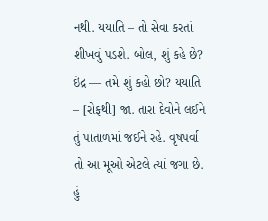નથી. યયાતિ – તો સેવા કરતાં શીખવું પડશે. બોલ, શું કહે છે? ઇંદ્ર — તમે શું કહો છો? યયાતિ – [રોફથી] જા. તારા દેવોને લઈને તું પાતાળમાં જઈને રહે. વૃષપર્વા તો આ મૂઓ એટલે ત્યાં જગા છે. હું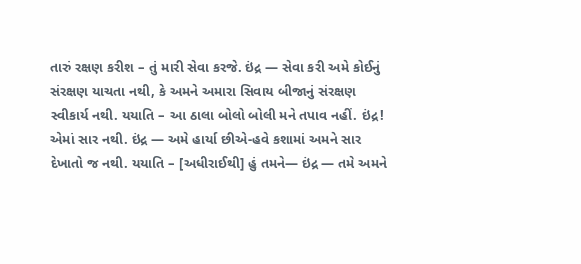તારું રક્ષણ કરીશ – તું મારી સેવા કરજે. ઇંદ્ર — સેવા કરી અમે કોઈનું સંરક્ષણ યાચતા નથી, કે અમને અમારા સિવાય બીજાનું સંરક્ષણ સ્વીકાર્ય નથી. યયાતિ – આ ઠાલા બોલો બોલી મને તપાવ નહીં. ઇંદ્ર! એમાં સાર નથી. ઇંદ્ર — અમે હાર્યા છીએ-હવે કશામાં અમને સાર દેખાતો જ નથી. યયાતિ – [અધીરાઈથી] હું તમને— ઇંદ્ર — તમે અમને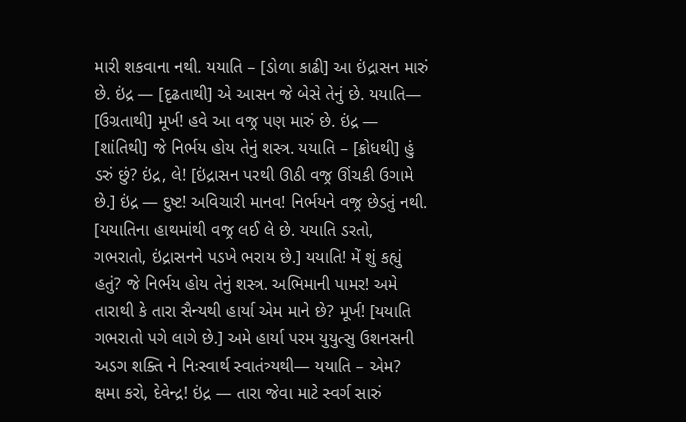મારી શકવાના નથી. યયાતિ – [ડોળા કાઢી] આ ઇંદ્રાસન મારું છે. ઇંદ્ર — [દૃઢતાથી] એ આસન જે બેસે તેનું છે. યયાતિ— [ઉગ્રતાથી] મૂર્ખ! હવે આ વજ્ર પણ મારું છે. ઇંદ્ર — [શાંતિથી] જે નિર્ભય હોય તેનું શસ્ત્ર. યયાતિ – [ક્રોધથી] હું ડરું છું? ઇંદ્ર, લે! [ઇંદ્રાસન પરથી ઊઠી વજ્ર ઊંચકી ઉગામે છે.] ઇંદ્ર — દુષ્ટ! અવિચારી માનવ! નિર્ભયને વજ્ર છેડતું નથી. [યયાતિના હાથમાંથી વજ્ર લઈ લે છે. યયાતિ ડરતો, ગભરાતો, ઇંદ્રાસનને પડખે ભરાય છે.] યયાતિ! મેં શું કહ્યું હતું? જે નિર્ભય હોય તેનું શસ્ત્ર. અભિમાની પામર! અમે તારાથી કે તારા સૈન્યથી હાર્યા એમ માને છે? મૂર્ખ! [યયાતિ ગભરાતો પગે લાગે છે.] અમે હાર્યા પરમ યુયુત્સુ ઉશનસની અડગ શક્તિ ને નિઃસ્વાર્થ સ્વાતંત્ર્યથી— યયાતિ – એમ? ક્ષમા કરો, દેવેન્દ્ર! ઇંદ્ર — તારા જેવા માટે સ્વર્ગ સારું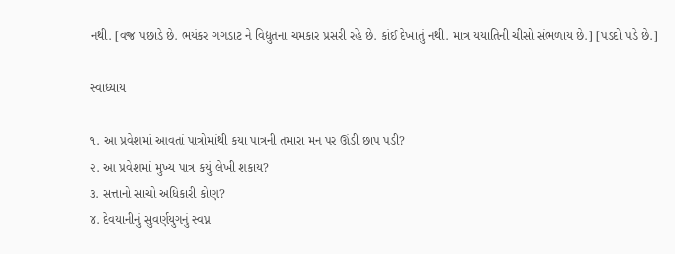નથી. [વજ્ર પછાડે છે. ભયંકર ગગડાટ ને વિદ્યુતના ચમકાર પ્રસરી રહે છે. કાંઈ દેખાતું નથી. માત્ર યયાતિની ચીસો સંભળાય છે.] [પડદો પડે છે.]

સ્વાધ્યાય

૧. આ પ્રવેશમાં આવતાં પાત્રોમાંથી કયા પાત્રની તમારા મન પર ઊંડી છાપ પડી?
૨. આ પ્રવેશમાં મુખ્ય પાત્ર કયું લેખી શકાય?
૩. સત્તાનો સાચો અધિકારી કોણ?
૪. દેવયાનીનું સુવર્ણયુગનું સ્વપ્ન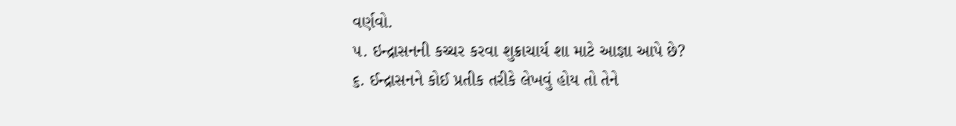વર્ણવો.
૫. ઇન્દ્રાસનની કચ્ચર કરવા શુક્રાચાર્ય શા માટે આજ્ઞા આપે છે?
૬. ઈન્દ્રાસનને કોઈ પ્રતીક તરીકે લેખવું હોય તો તેને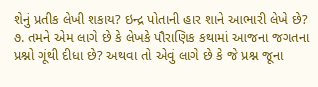શેનું પ્રતીક લેખી શકાય? ઇન્દ્ર પોતાની હાર શાને આભારી લેખે છે?
૭. તમને એમ લાગે છે કે લેખકે પૌરાણિક કથામાં આજના જગતના પ્રશ્નો ગૂંથી દીધા છે? અથવા તો એવું લાગે છે કે જે પ્રશ્ન જૂના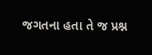જગતના હતા તે જ પ્રશ્ન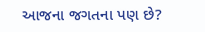આજના જગતના પણ છે?